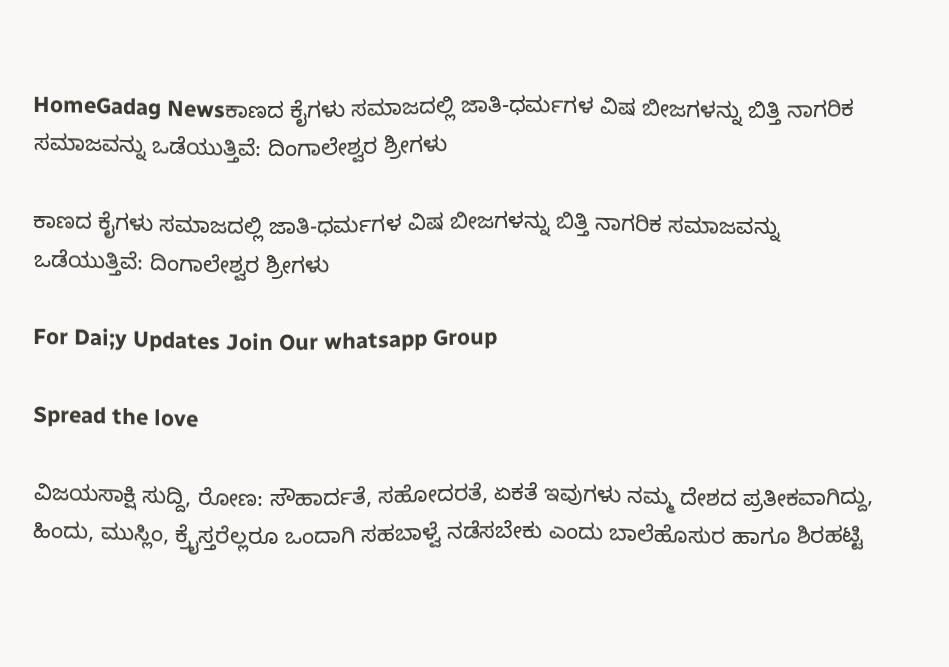HomeGadag Newsಕಾಣದ ಕೈಗಳು ಸಮಾಜದಲ್ಲಿ ಜಾತಿ-ಧರ್ಮಗಳ ವಿಷ ಬೀಜಗಳನ್ನು ಬಿತ್ತಿ ನಾಗರಿಕ ಸಮಾಜವನ್ನು ಒಡೆಯುತ್ತಿವೆ: ದಿಂಗಾಲೇಶ್ವರ ಶ್ರೀಗಳು

ಕಾಣದ ಕೈಗಳು ಸಮಾಜದಲ್ಲಿ ಜಾತಿ-ಧರ್ಮಗಳ ವಿಷ ಬೀಜಗಳನ್ನು ಬಿತ್ತಿ ನಾಗರಿಕ ಸಮಾಜವನ್ನು ಒಡೆಯುತ್ತಿವೆ: ದಿಂಗಾಲೇಶ್ವರ ಶ್ರೀಗಳು

For Dai;y Updates Join Our whatsapp Group

Spread the love

ವಿಜಯಸಾಕ್ಷಿ ಸುದ್ದಿ, ರೋಣ: ಸೌಹಾರ್ದತೆ, ಸಹೋದರತೆ, ಏಕತೆ ಇವುಗಳು ನಮ್ಮ ದೇಶದ ಪ್ರತೀಕವಾಗಿದ್ದು, ಹಿಂದು, ಮುಸ್ಲಿಂ, ಕ್ರೈಸ್ತರೆಲ್ಲರೂ ಒಂದಾಗಿ ಸಹಬಾಳ್ವೆ ನಡೆಸಬೇಕು ಎಂದು ಬಾಲೆಹೊಸುರ ಹಾಗೂ ಶಿರಹಟ್ಟಿ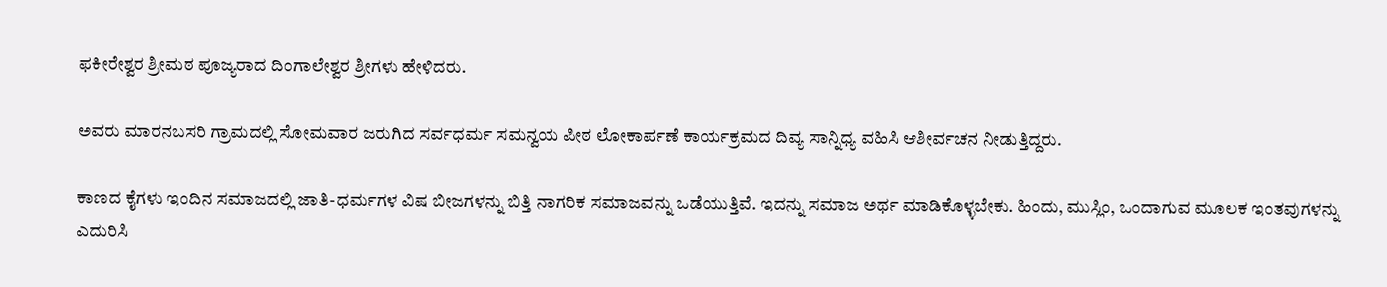ಫಕೀರೇಶ್ವರ ಶ್ರೀಮಠ ಪೂಜ್ಯರಾದ ದಿಂಗಾಲೇಶ್ವರ ಶ್ರೀಗಳು ಹೇಳಿದರು.

ಅವರು ಮಾರನಬಸರಿ ಗ್ರಾಮದಲ್ಲಿ ಸೋಮವಾರ ಜರುಗಿದ ಸರ್ವಧರ್ಮ ಸಮನ್ವಯ ಪೀಠ ಲೋಕಾರ್ಪಣೆ ಕಾರ್ಯಕ್ರಮದ ದಿವ್ಯ ಸಾನ್ನಿಧ್ಯ ವಹಿಸಿ ಆಶೀರ್ವಚನ ನೀಡುತ್ತಿದ್ದರು.

ಕಾಣದ ಕೈಗಳು ಇಂದಿನ ಸಮಾಜದಲ್ಲಿ ಜಾತಿ-ಧರ್ಮಗಳ ವಿಷ ಬೀಜಗಳನ್ನು ಬಿತ್ತಿ ನಾಗರಿಕ ಸಮಾಜವನ್ನು ಒಡೆಯುತ್ತಿವೆ. ಇದನ್ನು ಸಮಾಜ ಅರ್ಥ ಮಾಡಿಕೊಳ್ಳಬೇಕು. ಹಿಂದು, ಮುಸ್ಲಿಂ, ಒಂದಾಗುವ ಮೂಲಕ ಇಂತವುಗಳನ್ನು ಎದುರಿಸಿ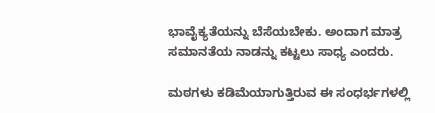ಭಾವೈಕ್ಯತೆಯನ್ನು ಬೆಸೆಯಬೇಕು. ಅಂದಾಗ ಮಾತ್ರ ಸಮಾನತೆಯ ನಾಡನ್ನು ಕಟ್ಟಲು ಸಾಧ್ಯ ಎಂದರು.

ಮಠಗಳು ಕಡಿಮೆಯಾಗುತ್ತಿರುವ ಈ ಸಂಧರ್ಭಗಳಲ್ಲಿ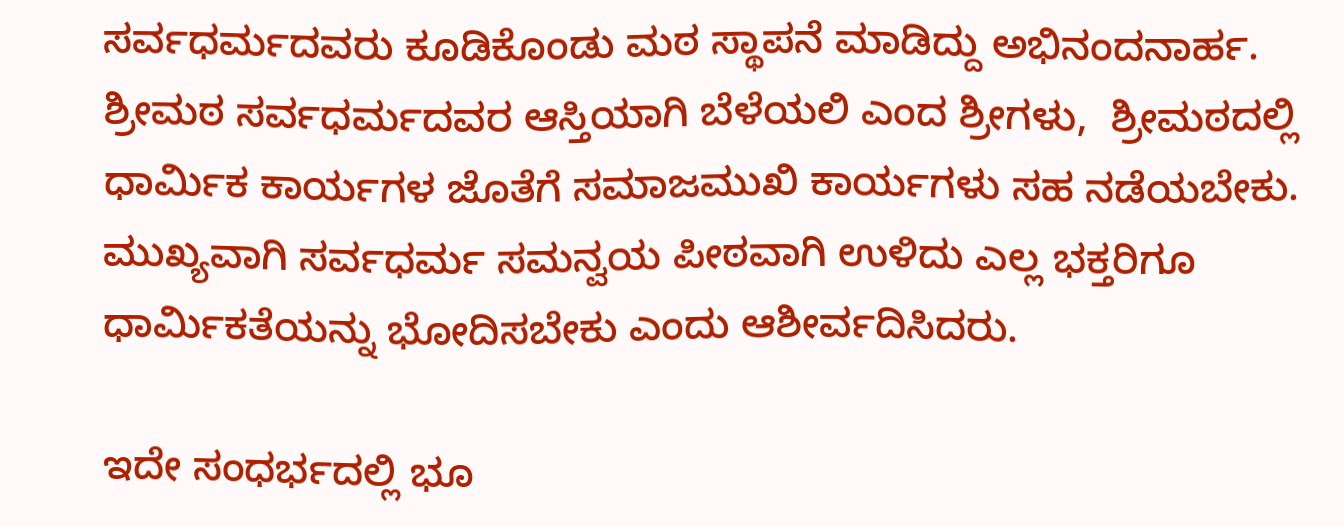ಸರ್ವಧರ್ಮದವರು ಕೂಡಿಕೊಂಡು ಮಠ ಸ್ಥಾಪನೆ ಮಾಡಿದ್ದು ಅಭಿನಂದನಾರ್ಹ. ಶ್ರೀಮಠ ಸರ್ವಧರ್ಮದವರ ಆಸ್ತಿಯಾಗಿ ಬೆಳೆಯಲಿ ಎಂದ ಶ್ರೀಗಳು,  ಶ್ರೀಮಠದಲ್ಲಿ ಧಾರ್ಮಿಕ ಕಾರ್ಯಗಳ ಜೊತೆಗೆ ಸಮಾಜಮುಖಿ ಕಾರ್ಯಗಳು ಸಹ ನಡೆಯಬೇಕು. ಮುಖ್ಯವಾಗಿ ಸರ್ವಧರ್ಮ ಸಮನ್ವಯ ಪೀಠವಾಗಿ ಉಳಿದು ಎಲ್ಲ ಭಕ್ತರಿಗೂ ಧಾರ್ಮಿಕತೆಯನ್ನು ಭೋದಿಸಬೇಕು ಎಂದು ಆಶೀರ್ವದಿಸಿದರು.

ಇದೇ ಸಂಧರ್ಭದಲ್ಲಿ ಭೂ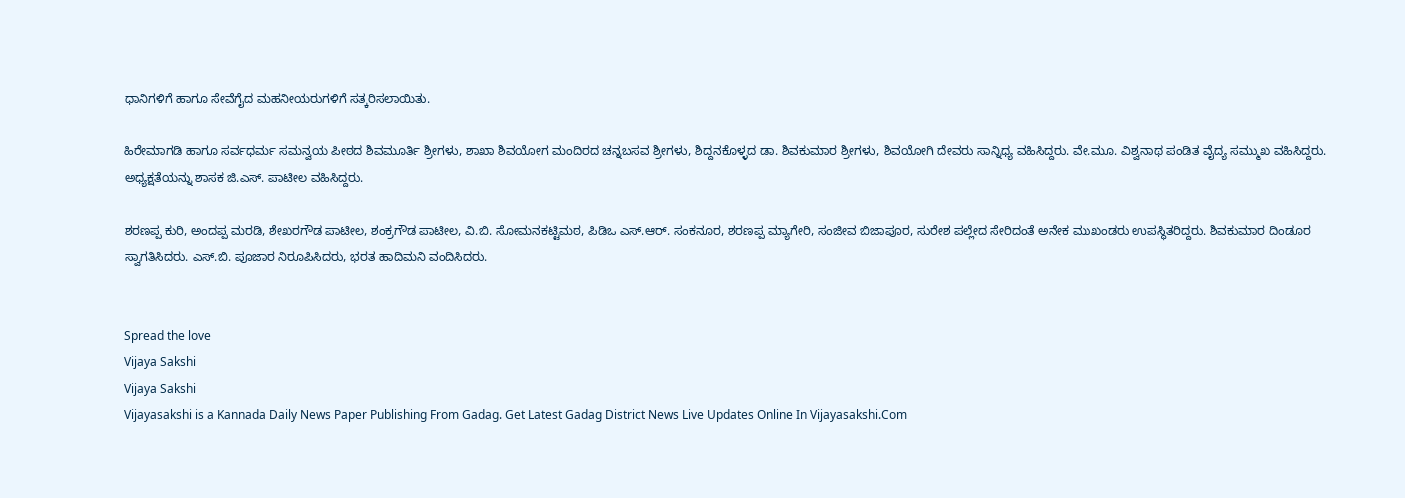ಧಾನಿಗಳಿಗೆ ಹಾಗೂ ಸೇವೆಗೈದ ಮಹನೀಯರುಗಳಿಗೆ ಸತ್ಕರಿಸಲಾಯಿತು.

ಹಿರೇಮಾಗಡಿ ಹಾಗೂ ಸರ್ವಧರ್ಮ ಸಮನ್ವಯ ಪೀಠದ ಶಿವಮೂರ್ತಿ ಶ್ರೀಗಳು, ಶಾಖಾ ಶಿವಯೋಗ ಮಂದಿರದ ಚನ್ನಬಸವ ಶ್ರೀಗಳು, ಶಿದ್ದನಕೊಳ್ಳದ ಡಾ. ಶಿವಕುಮಾರ ಶ್ರೀಗಳು, ಶಿವಯೋಗಿ ದೇವರು ಸಾನ್ನಿಧ್ಯ ವಹಿಸಿದ್ದರು. ವೇ.ಮೂ. ವಿಶ್ವನಾಥ ಪಂಡಿತ ವೈದ್ಯ ಸಮ್ಮುಖ ವಹಿಸಿದ್ದರು. ಅಧ್ಯಕ್ಷತೆಯನ್ನು ಶಾಸಕ ಜಿ.ಎಸ್. ಪಾಟೀಲ ವಹಿಸಿದ್ದರು.

ಶರಣಪ್ಪ ಕುರಿ, ಅಂದಪ್ಪ ಮರಡಿ, ಶೇಖರಗೌಡ ಪಾಟೀಲ, ಶಂಕ್ರಗೌಡ ಪಾಟೀಲ, ವಿ.ಬಿ. ಸೋಮನಕಟ್ಟಿಮಠ, ಪಿಡಿಒ ಎಸ್.ಆರ್. ಸಂಕನೂರ, ಶರಣಪ್ಪ ಮ್ಯಾಗೇರಿ, ಸಂಜೀವ ಬಿಜಾಪೂರ, ಸುರೇಶ ಪಲ್ಲೇದ ಸೇರಿದಂತೆ ಅನೇಕ ಮುಖಂಡರು ಉಪಸ್ಥಿತರಿದ್ದರು. ಶಿವಕುಮಾರ ದಿಂಡೂರ ಸ್ವಾಗತಿಸಿದರು. ಎಸ್.ಬಿ. ಪೂಜಾರ ನಿರೂಪಿಸಿದರು, ಭರತ ಹಾದಿಮನಿ ವಂದಿಸಿದರು.


Spread the love
Vijaya Sakshi
Vijaya Sakshi
Vijayasakshi is a Kannada Daily News Paper Publishing From Gadag. Get Latest Gadag District News Live Updates Online In Vijayasakshi.Com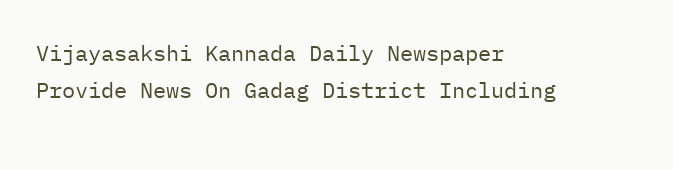Vijayasakshi Kannada Daily Newspaper Provide News On Gadag District Including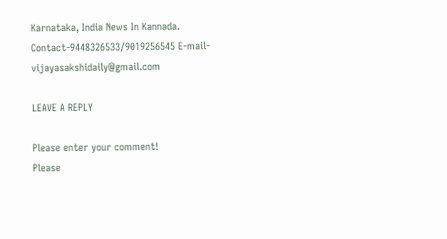Karnataka, India News In Kannada. Contact-9448326533/9019256545 E-mail-vijayasakshidaily@gmail.com

LEAVE A REPLY

Please enter your comment!
Please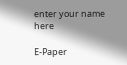enter your name here

E-Paper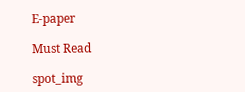E-paper

Must Read

spot_img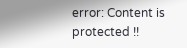error: Content is protected !!